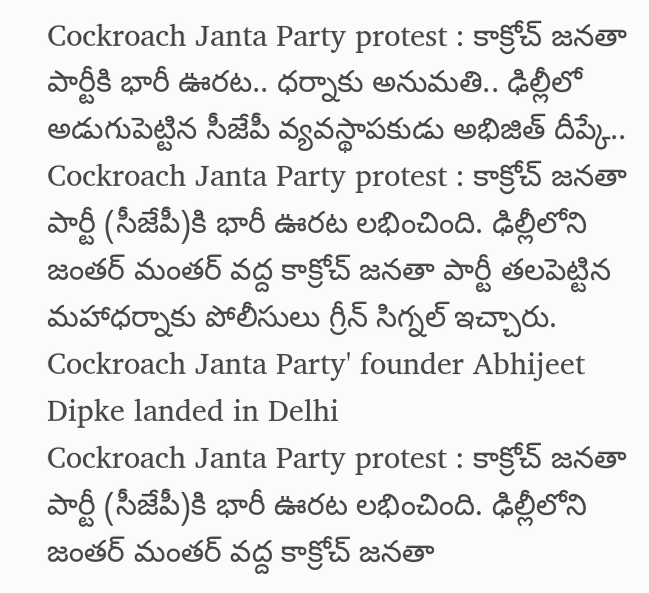Cockroach Janta Party protest : కాక్రోచ్ జనతా పార్టీకి భారీ ఊరట.. ధర్నాకు అనుమతి.. ఢిల్లీలో అడుగుపెట్టిన సీజేపీ వ్యవస్థాపకుడు అభిజిత్ దీప్కే..
Cockroach Janta Party protest : కాక్రోచ్ జనతా పార్టీ (సీజేపీ)కి భారీ ఊరట లభించింది. ఢిల్లీలోని జంతర్ మంతర్ వద్ద కాక్రోచ్ జనతా పార్టీ తలపెట్టిన మహాధర్నాకు పోలీసులు గ్రీన్ సిగ్నల్ ఇచ్చారు.
Cockroach Janta Party' founder Abhijeet Dipke landed in Delhi
Cockroach Janta Party protest : కాక్రోచ్ జనతా పార్టీ (సీజేపీ)కి భారీ ఊరట లభించింది. ఢిల్లీలోని జంతర్ మంతర్ వద్ద కాక్రోచ్ జనతా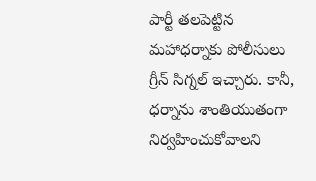పార్టీ తలపెట్టిన మహాధర్నాకు పోలీసులు గ్రీన్ సిగ్నల్ ఇచ్చారు. కానీ, ధర్నాను శాంతియుతంగా నిర్వహించుకోవాలని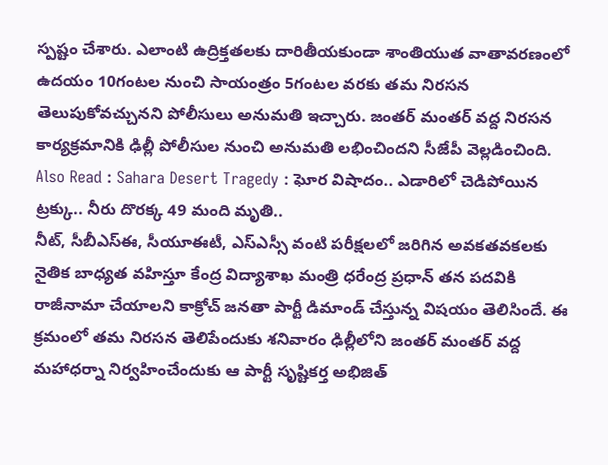స్పష్టం చేశారు. ఎలాంటి ఉద్రిక్తతలకు దారితీయకుండా శాంతియుత వాతావరణంలో ఉదయం 10గంటల నుంచి సాయంత్రం 5గంటల వరకు తమ నిరసన తెలుపుకోవచ్చునని పోలీసులు అనుమతి ఇచ్చారు. జంతర్ మంతర్ వద్ద నిరసన కార్యక్రమానికి ఢిల్లీ పోలీసుల నుంచి అనుమతి లభించిందని సీజేపీ వెల్లడించింది.
Also Read : Sahara Desert Tragedy : ఘోర విషాదం.. ఎడారిలో చెడిపోయిన ట్రక్కు.. నీరు దొరక్క 49 మంది మృతి..
నీట్, సీబీఎస్ఈ, సీయూఈటీ, ఎస్ఎస్సీ వంటి పరీక్షలలో జరిగిన అవకతవకలకు నైతిక బాధ్యత వహిస్తూ కేంద్ర విద్యాశాఖ మంత్రి ధరేంద్ర ప్రధాన్ తన పదవికి రాజీనామా చేయాలని కాక్రోచ్ జనతా పార్టీ డిమాండ్ చేస్తున్న విషయం తెలిసిందే. ఈ క్రమంలో తమ నిరసన తెలిపేందుకు శనివారం ఢిల్లీలోని జంతర్ మంతర్ వద్ద మహాధర్నా నిర్వహించేందుకు ఆ పార్టీ సృష్టికర్త అభిజిత్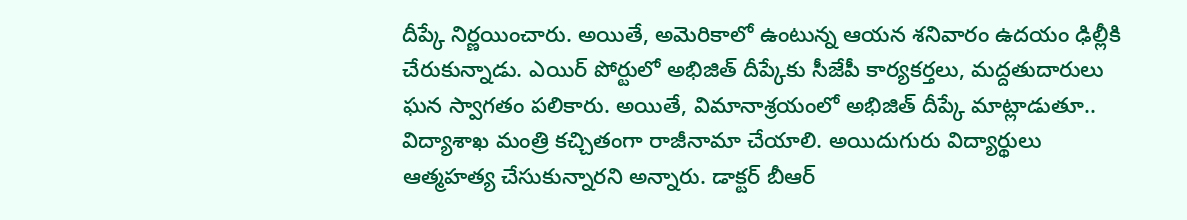దీప్కే నిర్ణయించారు. అయితే, అమెరికాలో ఉంటున్న ఆయన శనివారం ఉదయం ఢిల్లీకి చేరుకున్నాడు. ఎయిర్ పోర్టులో అభిజిత్ దీప్కేకు సీజేపీ కార్యకర్తలు, మద్దతుదారులు ఘన స్వాగతం పలికారు. అయితే, విమానాశ్రయంలో అభిజిత్ దీప్కే మాట్లాడుతూ.. విద్యాశాఖ మంత్రి కచ్చితంగా రాజీనామా చేయాలి. అయిదుగురు విద్యార్థులు ఆత్మహత్య చేసుకున్నారని అన్నారు. డాక్టర్ బీఆర్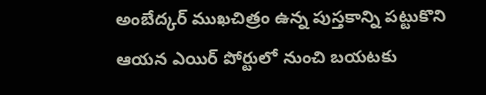అంబేద్కర్ ముఖచిత్రం ఉన్న పుస్తకాన్ని పట్టుకొని ఆయన ఎయిర్ పోర్టులో నుంచి బయటకు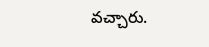వచ్చారు.